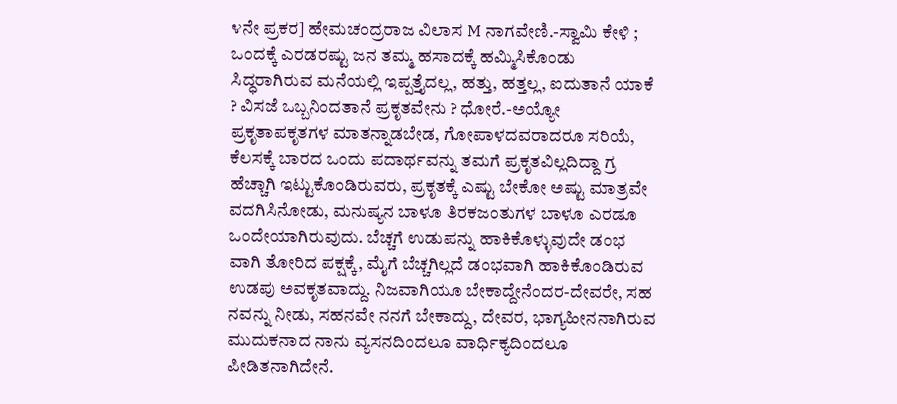೪ನೇ ಪ್ರಕರ] ಹೇಮಚಂದ್ರರಾಜ ವಿಲಾಸ M ನಾಗವೇಣಿ.-ಸ್ವಾಮಿ ಕೇಳಿ ; ಒಂದಕ್ಕೆ ಎರಡರಷ್ಟು ಜನ ತಮ್ಮ ಹಸಾದಕ್ಕೆ ಹಮ್ಮಿಸಿಕೊಂಡು ಸಿದ್ಧರಾಗಿರುವ ಮನೆಯಲ್ಲಿ ಇಪ್ಪತ್ತೈದಲ್ಲ, ಹತ್ತು, ಹತ್ತಲ್ಲ, ಐದುತಾನೆ ಯಾಕೆ ? ವಿಸಜೆ ಒಬ್ಬನಿಂದತಾನೆ ಪ್ರಕೃತವೇನು ? ಧೋರೆ.-ಅಯ್ಯೋ ಪ್ರಕೃತಾಪಕೃತಗಳ ಮಾತನ್ನಾಡಬೇಡ, ಗೋಪಾಳದವರಾದರೂ ಸರಿಯೆ, ಕೆಲಸಕ್ಕೆ ಬಾರದ ಒಂದು ಪದಾರ್ಥವನ್ನು ತಮಗೆ ಪ್ರಕೃತವಿಲ್ಲದಿದ್ದಾ ಗ್ರ ಹೆಚ್ಚಾಗಿ ಇಟ್ಟುಕೊಂಡಿರುವರು, ಪ್ರಕೃತಕ್ಕೆ ಎಷ್ಟು ಬೇಕೋ ಅಷ್ಟು ಮಾತ್ರವೇ ವದಗಿಸಿನೋಡು, ಮನುಷ್ಯನ ಬಾಳೂ ತಿರಕಜಂತುಗಳ ಬಾಳೂ ಎರಡೂ ಒಂದೇಯಾಗಿರುವುದು. ಬೆಚ್ಚಗೆ ಉಡುಪನ್ನು ಹಾಕಿಕೊಳ್ಳುವುದೇ ಡಂಭ ವಾಗಿ ತೋರಿದ ಪಕ್ಷಕ್ಕೆ, ಮೈಗೆ ಬೆಚ್ಚಗಿಲ್ಲದೆ ಡಂಭವಾಗಿ ಹಾಕಿಕೊಂಡಿರುವ ಉಡಪು ಅವಕೃತವಾದ್ದು. ನಿಜವಾಗಿಯೂ ಬೇಕಾದ್ದೇನೆಂದರ-ದೇವರೇ, ಸಹ ನವನ್ನು ನೀಡು, ಸಹನವೇ ನನಗೆ ಬೇಕಾದ್ದು, ದೇವರ, ಭಾಗ್ಯಹೀನನಾಗಿರುವ ಮುದುಕನಾದ ನಾನು ವ್ಯಸನದಿಂದಲೂ ವಾರ್ಧಿಕ್ಯದಿಂದಲೂ ಪೀಡಿತನಾಗಿದೇನೆ.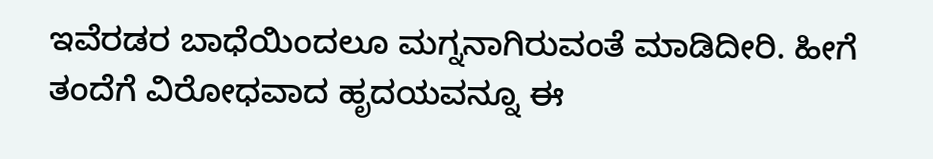ಇವೆರಡರ ಬಾಧೆಯಿಂದಲೂ ಮಗ್ನನಾಗಿರುವಂತೆ ಮಾಡಿದೀರಿ. ಹೀಗೆ ತಂದೆಗೆ ವಿರೋಧವಾದ ಹೃದಯವನ್ನೂ ಈ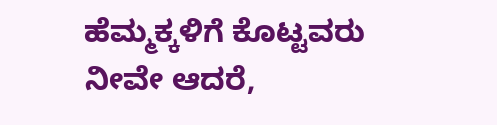ಹೆಮ್ಮಕ್ಕಳಿಗೆ ಕೊಟ್ಟವರು ನೀವೇ ಆದರೆ,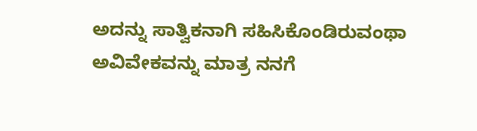ಅದನ್ನು ಸಾತ್ವಿಕನಾಗಿ ಸಹಿಸಿಕೊಂಡಿರುವಂಥಾ ಅವಿವೇಕವನ್ನು ಮಾತ್ರ ನನಗೆ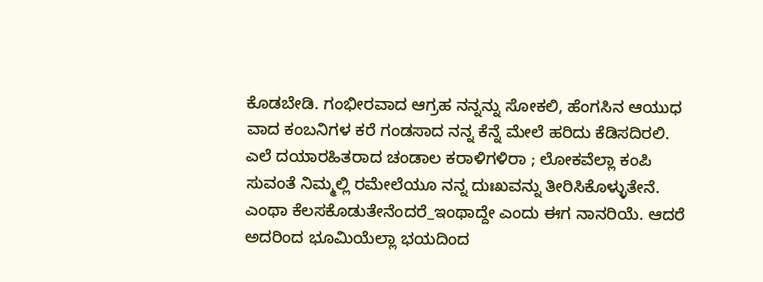ಕೊಡಬೇಡಿ. ಗಂಭೀರವಾದ ಆಗ್ರಹ ನನ್ನನ್ನು ಸೋಕಲಿ, ಹೆಂಗಸಿನ ಆಯುಧ ವಾದ ಕಂಬನಿಗಳ ಕರೆ ಗಂಡಸಾದ ನನ್ನ ಕೆನ್ನೆ ಮೇಲೆ ಹರಿದು ಕೆಡಿಸದಿರಲಿ. ಎಲೆ ದಯಾರಹಿತರಾದ ಚಂಡಾಲ ಕರಾಳಿಗಳಿರಾ ; ಲೋಕವೆಲ್ಲಾ ಕಂಪಿ ಸುವಂತೆ ನಿಮ್ಮಲ್ಲಿ ರಮೇಲೆಯೂ ನನ್ನ ದುಃಖವನ್ನು ತೀರಿಸಿಕೊಳ್ಳುತೇನೆ. ಎಂಥಾ ಕೆಲಸಕೊಡುತೇನೆಂದರೆ_ಇಂಥಾದ್ದೇ ಎಂದು ಈಗ ನಾನರಿಯೆ. ಆದರೆ ಅದರಿಂದ ಭೂಮಿಯೆಲ್ಲಾ ಭಯದಿಂದ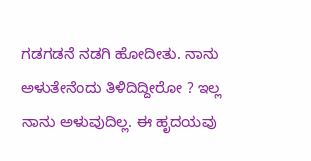ಗಡಗಡನೆ ನಡಗಿ ಹೋದೀತು. ನಾನು ಅಳುತೇನೆಂದು ತಿಳಿದಿದ್ದೀರೋ ? ಇಲ್ಲ ನಾನು ಅಳುವುದಿಲ್ಲ. ಈ ಹೃದಯವು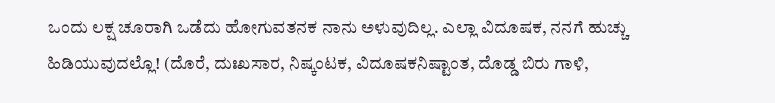ಒಂದು ಲಕ್ಷ ಚೂರಾಗಿ ಒಡೆದು ಹೋಗುವತನಕ ನಾನು ಅಳುವುದಿಲ್ಲ. ಎಲ್ಲಾ ವಿದೂಷಕ, ನನಗೆ ಹುಚ್ಚು ಹಿಡಿಯುವುದಲ್ಲೊ! (ದೊರೆ, ದುಃಖಸಾರ, ನಿಷ್ಕಂಟಕ, ವಿದೂಷಕನಿಷ್ಟಾಂತ, ದೊಡ್ಡ ಬಿರು ಗಾಳಿ,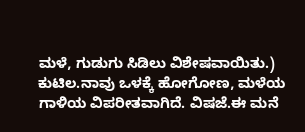ಮಳೆ, ಗುಡುಗು ಸಿಡಿಲು ವಿಶೇಷವಾಯಿತು.) ಕುಟಿಲ.ನಾವು ಒಳಕ್ಕೆ ಹೋಗೋಣ, ಮಳೆಯ ಗಾಳಿಯ ವಿಪರೀತವಾಗಿದೆ. ವಿಷಜೆ.ಈ ಮನೆ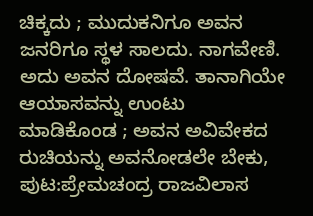ಚಿಕ್ಕದು ; ಮುದುಕನಿಗೂ ಅವನ ಜನರಿಗೂ ಸ್ಥಳ ಸಾಲದು. ನಾಗವೇಣಿ. ಅದು ಅವನ ದೋಷವೆ. ತಾನಾಗಿಯೇ ಆಯಾಸವನ್ನು ಉಂಟು ಮಾಡಿಕೊಂಡ ; ಅವನ ಅವಿವೇಕದ ರುಚಿಯನ್ನು ಅವನೋಡಲೇ ಬೇಕು,
ಪುಟ:ಪ್ರೇಮಚಂದ್ರ ರಾಜವಿಲಾಸ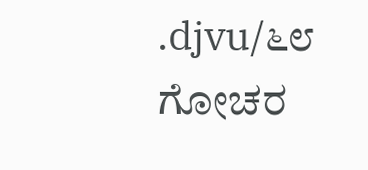.djvu/೬೮
ಗೋಚರ